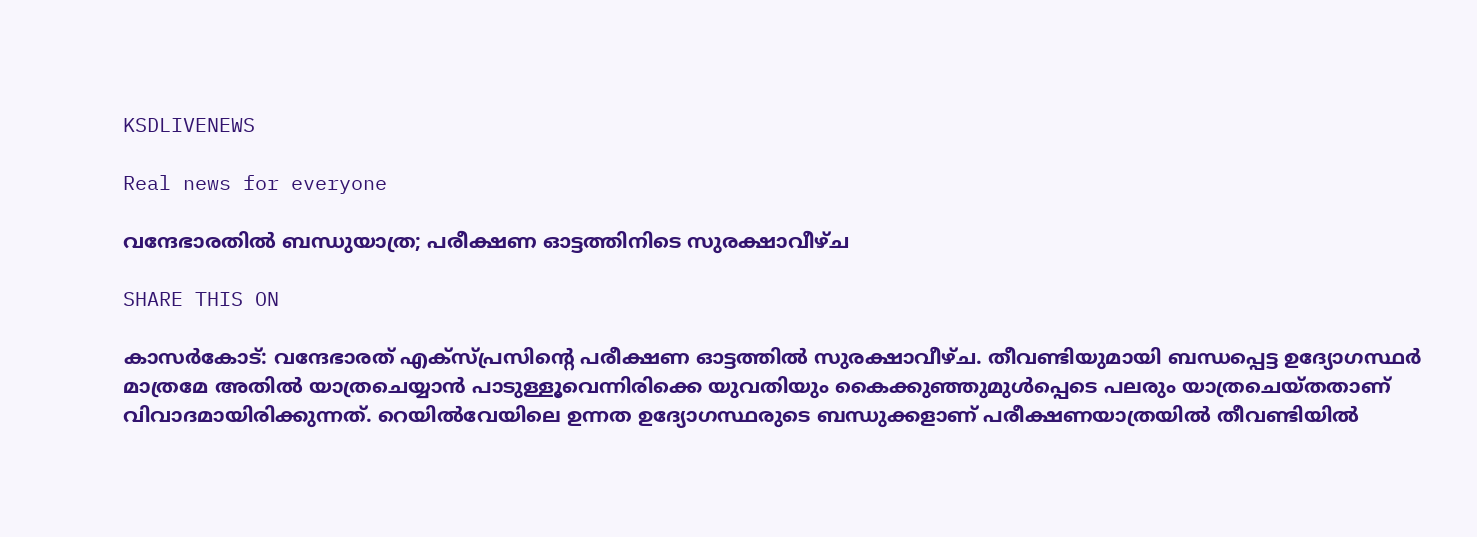KSDLIVENEWS

Real news for everyone

വന്ദേഭാരതിൽ ബന്ധുയാത്ര; പരീക്ഷണ ഓട്ടത്തിനിടെ സുരക്ഷാവീഴ്ച

SHARE THIS ON

കാസർകോട്: വന്ദേഭാരത് എക്സ്പ്രസിന്റെ പരീക്ഷണ ഓട്ടത്തിൽ സുരക്ഷാവീഴ്ച. തീവണ്ടിയുമായി ബന്ധപ്പെട്ട ഉദ്യോഗസ്ഥർ മാത്രമേ അതിൽ യാത്രചെയ്യാൻ പാടുള്ളൂവെന്നിരിക്കെ യുവതിയും കൈക്കുഞ്ഞുമുൾപ്പെടെ പലരും യാത്രചെയ്തതാണ്‌ വിവാദമായിരിക്കുന്നത്‌. റെയിൽവേയിലെ ഉന്നത ഉദ്യോഗസ്ഥരുടെ ബന്ധുക്കളാണ് പരീക്ഷണയാത്രയിൽ തീവണ്ടിയിൽ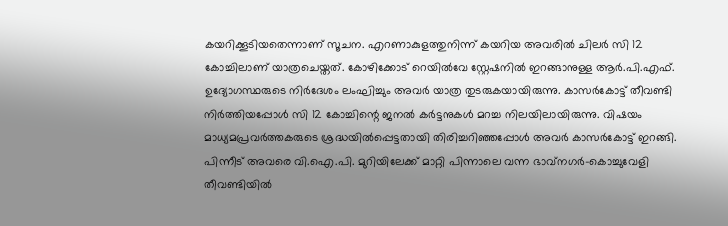കയറിക്കൂടിയതെന്നാണ്‌ സൂചന. എറണാകുളത്തുനിന്ന്‌ കയറിയ അവരിൽ ചിലർ സി 12 കോച്ചിലാണ് യാത്രചെയ്തത്. കോഴിക്കോട് റെയിൽവേ സ്റ്റേഷനിൽ ഇറങ്ങാനുള്ള ആർ.പി.എഫ്. ഉദ്യോഗസ്ഥരുടെ നിർദേശം ലംഘിച്ചും അവർ യാത്ര തുടരുകയായിരുന്നു. കാസർകോട്ട് തീവണ്ടി നിർത്തിയപ്പോൾ സി 12 കോച്ചിന്റെ ജനൽ കർട്ടനുകൾ മറച്ച നിലയിലായിരുന്നു. വിഷയം മാധ്യമപ്രവർത്തകരുടെ ശ്രദ്ധയിൽപ്പെട്ടതായി തിരിച്ചറിഞ്ഞപ്പോൾ അവർ കാസർകോട്ട് ഇറങ്ങി. പിന്നീട് അവരെ വി.ഐ.പി. മുറിയിലേക്ക് മാറ്റി പിന്നാലെ വന്ന ഭാവ്‌നഗർ-കൊച്ചുവേളി തീവണ്ടിയിൽ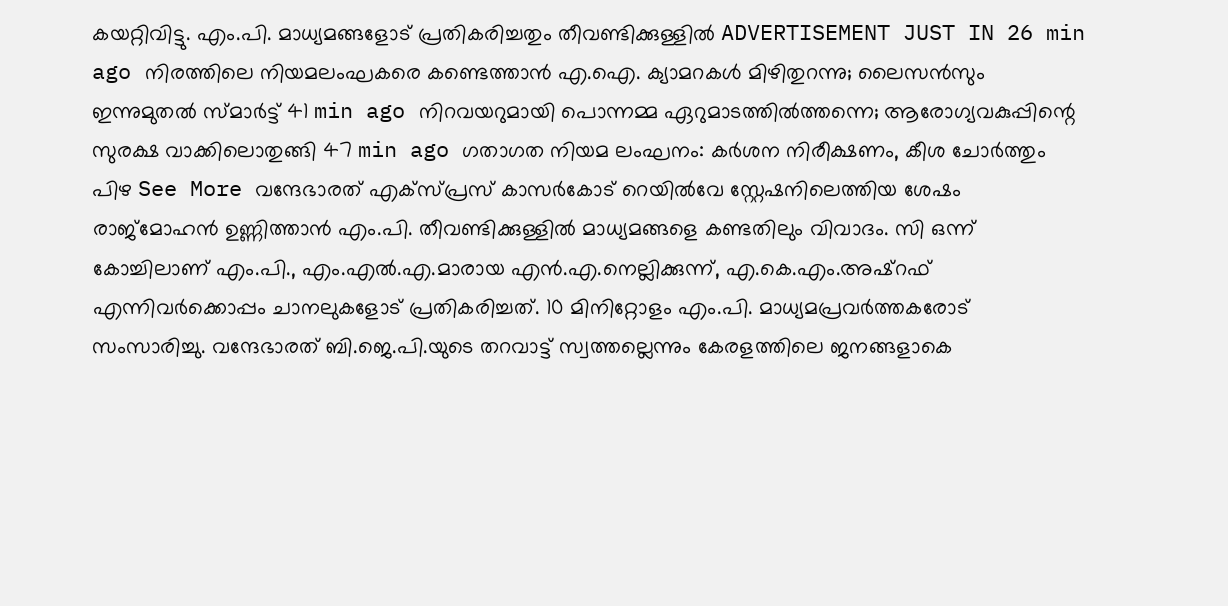കയറ്റിവിട്ടു. എം.പി. മാധ്യമങ്ങളോട് പ്രതികരിച്ചതും തീവണ്ടിക്കുള്ളിൽ ADVERTISEMENT JUST IN 26 min ago നിരത്തിലെ നിയമലംഘകരെ കണ്ടെത്താന്‍ എ.ഐ. ക്യാമറകള്‍ മിഴിതുറന്നു; ലൈസന്‍സും ഇന്നുമുതല്‍ സ്മാര്‍ട്ട് 41 min ago നിറവയറുമായി പൊന്നമ്മ ഏറുമാടത്തില്‍ത്തന്നെ; ആരോഗ്യവകുപ്പിന്റെ സുരക്ഷ വാക്കിലൊതുങ്ങി 47 min ago ഗതാഗത നിയമ ലംഘനം: കർശന നിരീക്ഷണം, കീശ ചോർത്തും പിഴ See More വന്ദേഭാരത് എക്സ്പ്രസ് കാസർകോട് റെയിൽവേ സ്റ്റേഷനിലെത്തിയ ശേഷം രാജ്‌മോഹൻ ഉണ്ണിത്താൻ എം.പി. തീവണ്ടിക്കുള്ളിൽ മാധ്യമങ്ങളെ കണ്ടതിലും വിവാദം. സി ഒന്ന് കോച്ചിലാണ് എം.പി., എം.എൽ.എ.മാരായ എൻ.എ.നെല്ലിക്കുന്ന്, എ.കെ.എം.അഷ്‌റഫ് എന്നിവർക്കൊപ്പം ചാനലുകളോട് പ്രതികരിച്ചത്. 10 മിനിറ്റോളം എം.പി. മാധ്യമപ്രവർത്തകരോട് സംസാരിച്ചു. വന്ദേഭാരത് ബി.ജെ.പി.യുടെ തറവാട്ട്‌ സ്വത്തല്ലെന്നും കേരളത്തിലെ ജനങ്ങളാകെ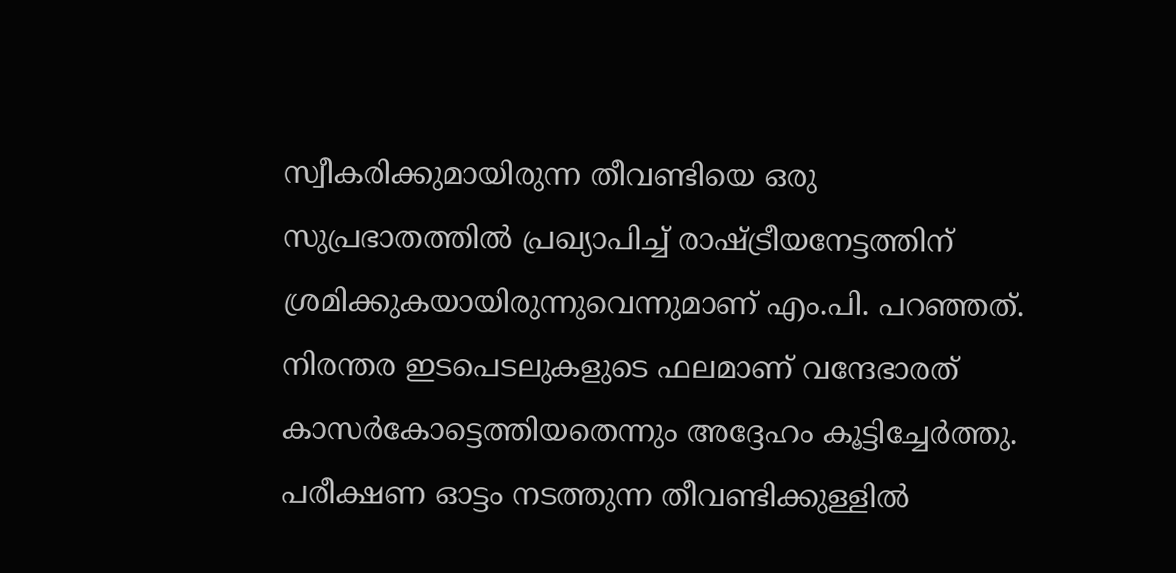സ്വീകരിക്കുമായിരുന്ന തീവണ്ടിയെ ഒരു സുപ്രഭാതത്തിൽ പ്രഖ്യാപിച്ച് രാഷ്ട്രീയനേട്ടത്തിന് ശ്രമിക്കുകയായിരുന്നുവെന്നുമാണ് എം.പി. പറഞ്ഞത്. നിരന്തര ഇടപെടലുകളുടെ ഫലമാണ് വന്ദേഭാരത് കാസർകോട്ടെത്തിയതെന്നും അദ്ദേഹം കൂട്ടിച്ചേർത്തു. പരീക്ഷണ ഓട്ടം നടത്തുന്ന തീവണ്ടിക്കുള്ളിൽ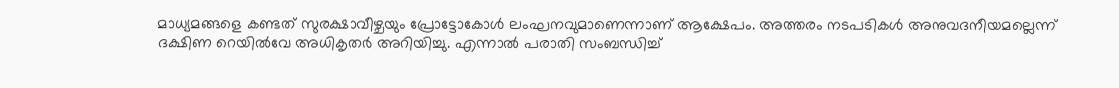മാധ്യമങ്ങളെ കണ്ടത് സുരക്ഷാവീഴ്ചയും പ്രോട്ടോകോൾ ലംഘനവുമാണെന്നാണ് ആക്ഷേപം. അത്തരം നടപടികൾ അനുവദനീയമല്ലെന്ന് ദക്ഷിണ റെയിൽവേ അധികൃതർ അറിയിച്ചു. എന്നാൽ പരാതി സംബന്ധിച്ച്‌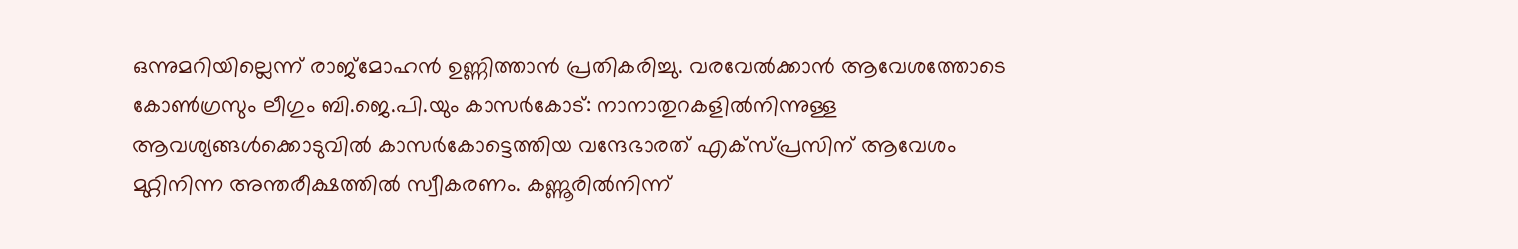ഒന്നുമറിയില്ലെന്ന്‌ രാജ്മോഹൻ ഉണ്ണിത്താൻ പ്രതികരിച്ചു. വരവേൽക്കാൻ ആവേശത്തോടെ കോൺഗ്രസും ലീഗും ബി.ജെ.പി.യും കാസർകോട്: നാനാതുറകളിൽനിന്നുള്ള ആവശ്യങ്ങൾക്കൊടുവിൽ കാസർകോട്ടെത്തിയ വന്ദേഭാരത് എക്സ്‌പ്രസിന് ആവേശം മുറ്റിനിന്ന അന്തരീക്ഷത്തിൽ സ്വീകരണം. കണ്ണൂരിൽനിന്ന്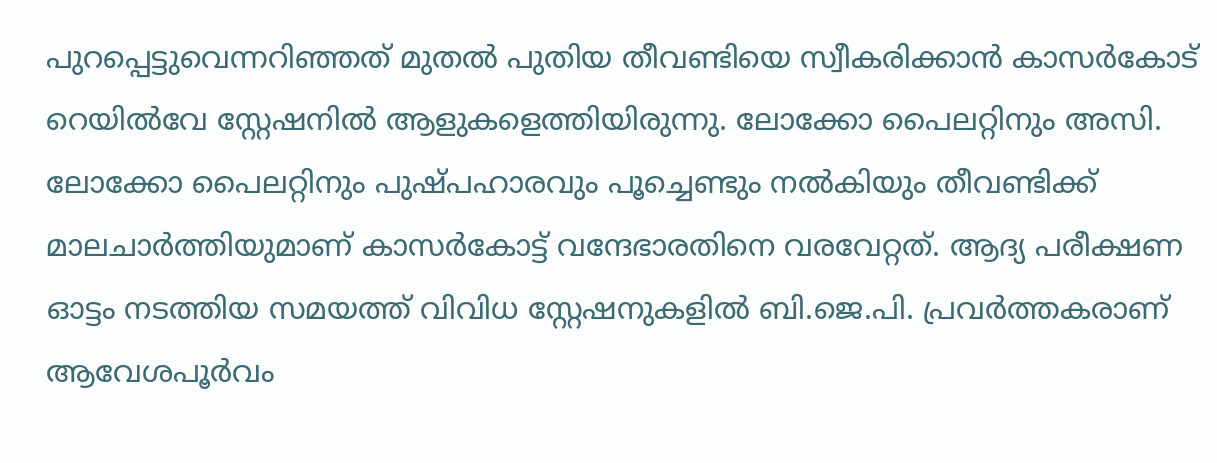പുറപ്പെട്ടുവെന്നറിഞ്ഞത് മുതൽ പുതിയ തീവണ്ടിയെ സ്വീകരിക്കാൻ കാസർകോട് റെയിൽവേ സ്റ്റേഷനിൽ ആളുകളെത്തിയിരുന്നു. ലോക്കോ പൈലറ്റിനും അസി. ലോക്കോ പൈലറ്റിനും പുഷ്പഹാരവും പൂച്ചെണ്ടും നൽകിയും തീവണ്ടിക്ക് മാലചാർത്തിയുമാണ് കാസർകോട്ട് വന്ദേഭാരതിനെ വരവേറ്റത്. ആദ്യ പരീക്ഷണ ഓട്ടം നടത്തിയ സമയത്ത് വിവിധ സ്റ്റേഷനുകളിൽ ബി.ജെ.പി. പ്രവർത്തകരാണ് ആവേശപൂർവം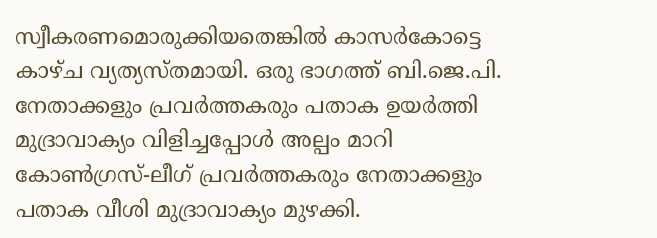സ്വീകരണമൊരുക്കിയതെങ്കിൽ കാസർകോട്ടെ കാഴ്ച വ്യത്യസ്തമായി. ഒരു ഭാഗത്ത് ബി.ജെ.പി. നേതാക്കളും പ്രവർത്തകരും പതാക ഉയർത്തി മുദ്രാവാക്യം വിളിച്ചപ്പോൾ അല്പം മാറി കോൺഗ്രസ്-ലീഗ് പ്രവർത്തകരും നേതാക്കളും പതാക വീശി മുദ്രാവാക്യം മുഴക്കി.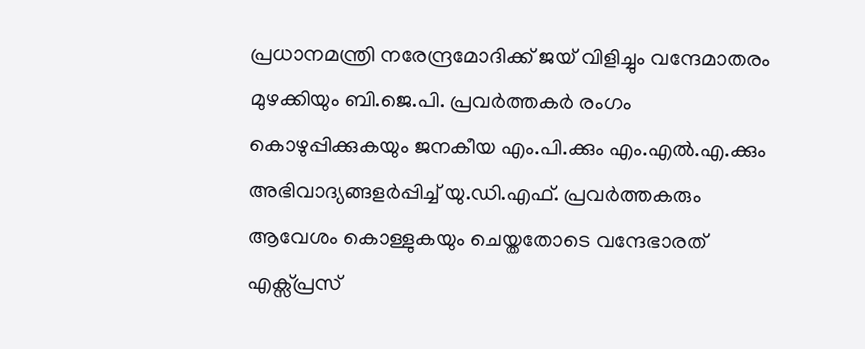പ്രധാനമന്ത്രി നരേന്ദ്രമോദിക്ക് ജയ് വിളിച്ചും വന്ദേമാതരം മുഴക്കിയും ബി.ജെ.പി. പ്രവർത്തകർ രംഗം കൊഴുപ്പിക്കുകയും ജനകീയ എം.പി.ക്കും എം.എൽ.എ.ക്കും അഭിവാദ്യങ്ങളർപ്പിച്ച് യു.ഡി.എഫ്. പ്രവർത്തകരും ആവേശം കൊള്ളുകയും ചെയ്തതോടെ വന്ദേഭാരത് എക്സ്‌പ്രസ്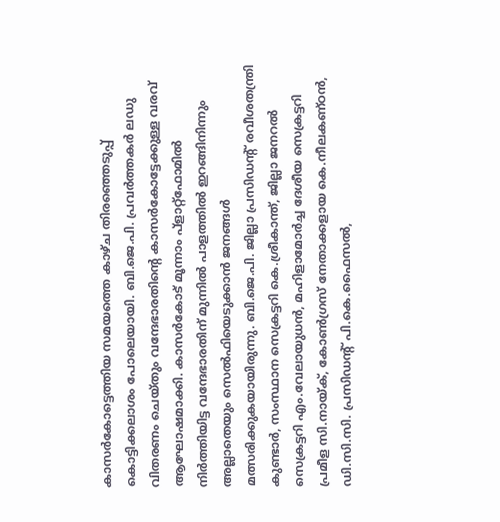കാസർകോട്ടെത്തിയ സമയത്തെ കാഴ്ച തിരഞ്ഞെടുപ്പ് കൊട്ടിക്കലാശം പോലെയായി. ബി.ജെ.പി. പ്രവർത്തകർ ലഡു വിതരണം ചെയ്തും വന്ദേഭാരതിന്റെ കാസർകോട്ടേക്കുള്ള വരവ് ആഘോഷമാക്കി. കാസർകോട്‌ മൂന്നാം പ്ളാറ്റ്‌ഫോമിൽ നിർത്തിയിട്ട വന്ദേഭാരതിന്‌ മുന്നിൽ പാളത്തിൽ ഇറങ്ങിനിന്നും അല്ലാതെയും സെൽഫിയെടുക്കാൻ ജനങ്ങൾ മത്സരിക്കുകയായിരുന്നു. ബി.ജെ.പി. ജില്ലാ പ്രസിഡന്റ്‌ രവീശതന്ത്രി കുണ്ടാർ, സംസ്ഥാന സെക്രട്ടറി കെ.ശ്രീകാന്ത്‌, ജില്ലാ ജനറൽ സെക്രട്ടറി എം.വേലായുധൻ, മഹിളാമോർച്ച ദേശീയ സെക്രട്ടറി പ്രമീള സി.നായ്‌ക്‌, കോൺഗ്രസ്‌ നേതാക്കളായ കെ.നീലകണ്ഠൻ, ഡി.സി.സി. പ്രസിഡന്റ് പി.കെ.ഫൈസൽ,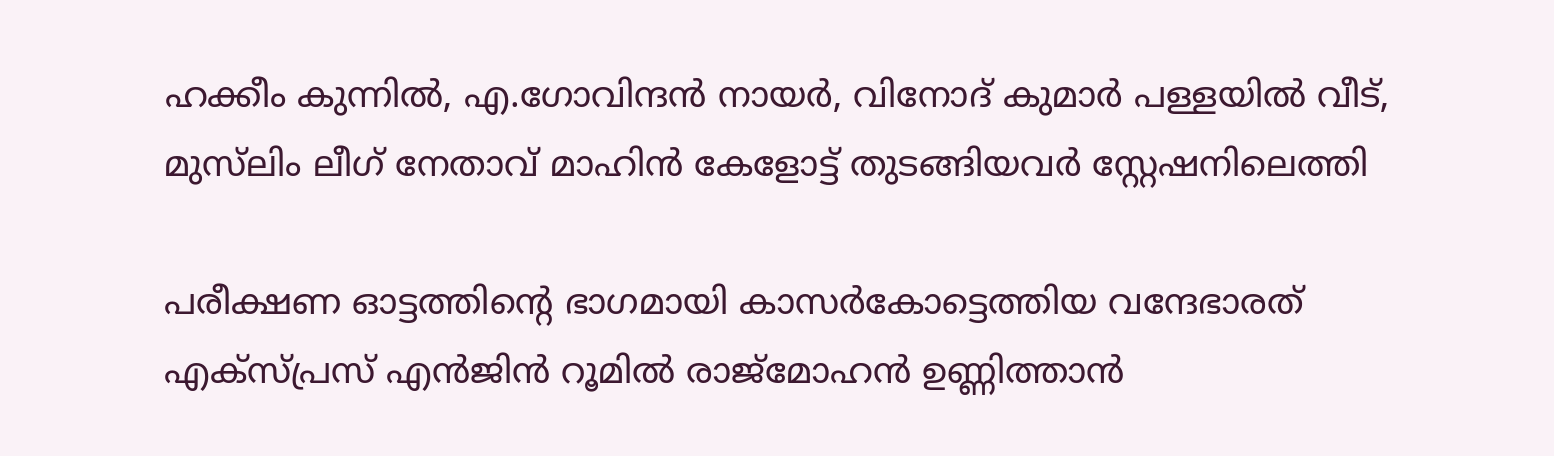ഹക്കീം കുന്നിൽ, എ.ഗോവിന്ദൻ നായർ, വിനോദ്‌ കുമാർ പള്ളയിൽ വീട്‌, മുസ്‌ലിം ലീഗ്‌ നേതാവ്‌ മാഹിൻ കേളോട്ട്‌ തുടങ്ങിയവർ സ്റ്റേഷനിലെത്തി

പരീക്ഷണ ഓട്ടത്തിന്റെ ഭാഗമായി കാസർകോട്ടെത്തിയ വന്ദേഭാരത് എക്സ്പ്രസ് എൻജിൻ റൂമിൽ രാജ്‌മോഹൻ ഉണ്ണിത്താൻ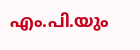എം.പി.യും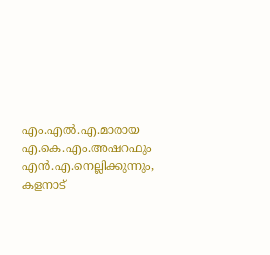എം.എൽ.എ.മാരായ എ.കെ.എം.അഷറഫും എൻ.എ.നെല്ലിക്കുന്നും, കളനാട്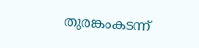തുരങ്കംകടന്ന്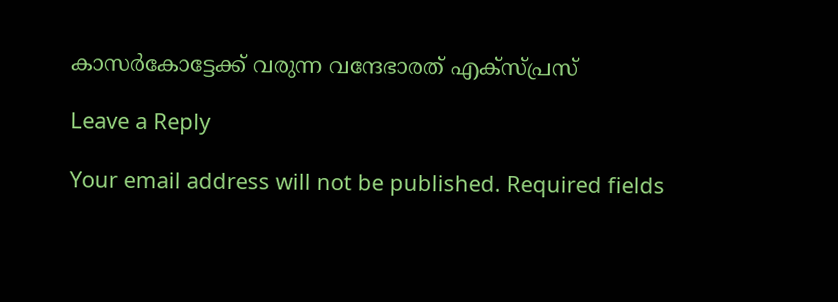കാസർകോട്ടേക്ക് വരുന്ന വന്ദേഭാരത് എക്സ്‌പ്രസ്

Leave a Reply

Your email address will not be published. Required fields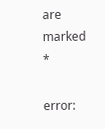are marked *

error: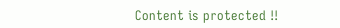Content is protected !!